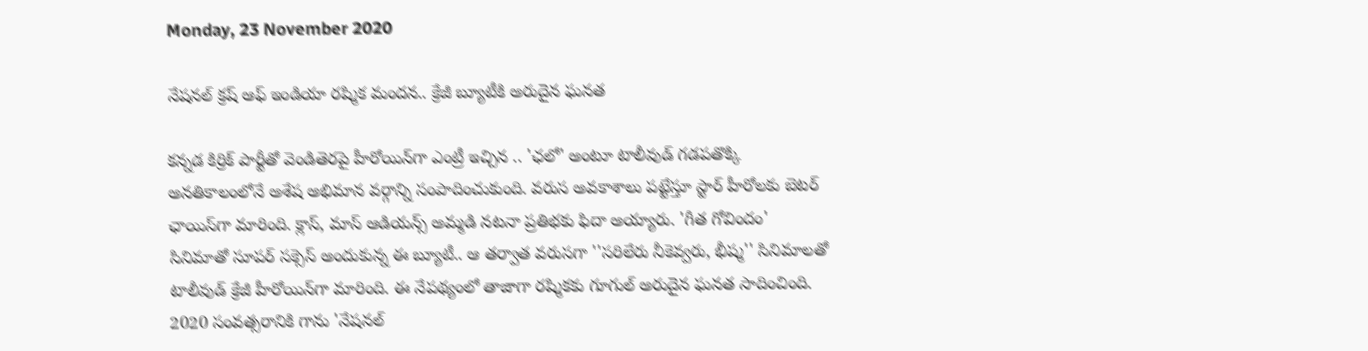Monday, 23 November 2020

నేషనల్‌ క్రష్ ఆఫ్ ఇండియా రష్మిక మందన.. క్రేజీ బ్యూటీకి అరుదైన ఘనత

కన్నడ కిర్రిక్‌ పార్టీతో వెండితెరపై హీరోయిన్‌గా ఎంట్రీ ఇచ్చిన .. 'ఛలో' అంటూ టాలీవుడ్ గడపతొక్కి అనతికాలంలోనే అశేష అభిమాన వర్గాన్ని సంపాదించుకుంది. వరుస అవకాశాలు పట్టేస్తూ స్టార్ హీరోలకు బెటర్ ఛాయిస్‌గా మారింది. క్లాస్, మాస్ ఆడియన్స్ అమ్మడి నటనా ప్రతిభకు ఫిదా అయ్యారు. 'గీత గోవిందం' సినిమాతో సూపర్ సక్సెస్ అందుకున్న ఈ బ్యూటీ.. ఆ తర్వాత వరుసగా ''సరిలేరు నీకెవ్వరు, భీష్మ'' సినిమాలతో టాలీవుడ్ క్రేజీ హీరోయిన్‌గా మారింది. ఈ నేపథ్యంలో తాజాగా రష్మికకు గూగుల్‌ అరుదైన ఘనత సాదించింది. 2020 సంవత్సరానికి గాను 'నేషనల్‌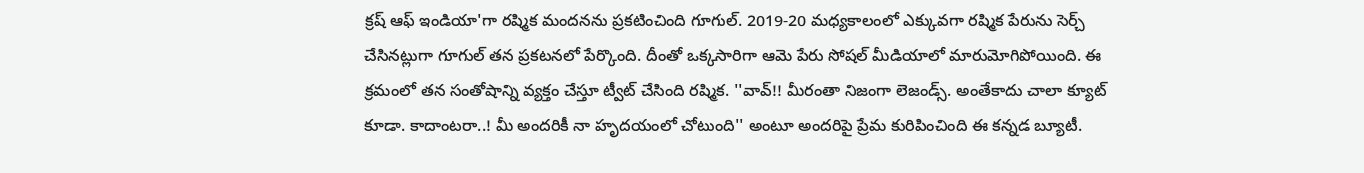క్రష్‌ ఆఫ్‌ ఇండియా'గా రష్మిక మందనను ప్రకటించింది గూగుల్. 2019-20 మధ్యకాలంలో ఎక్కువగా రష్మిక పేరును సెర్చ్ చేసినట్లుగా గూగుల్‌ తన ప్రకటనలో పేర్కొంది. దీంతో ఒక్కసారిగా ఆమె పేరు సోషల్ మీడియాలో మారుమోగిపోయింది. ఈ క్రమంలో తన సంతోషాన్ని వ్యక్తం చేస్తూ ట్వీట్ చేసింది రష్మిక. ''వావ్!! మీరంతా నిజంగా లెజండ్స్‌. అంతేకాదు చాలా క్యూట్ కూడా. కాదాంటరా..! మీ అందరికీ నా హృదయంలో చోటుంది'' అంటూ అందరిపై ప్రేమ కురిపించింది ఈ కన్నడ బ్యూటీ.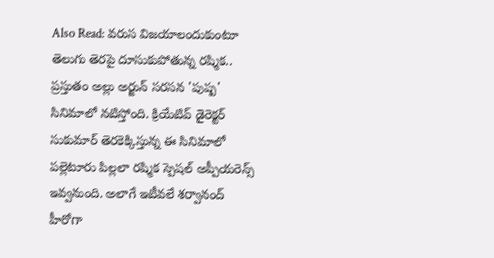Also Read: వరుస విజయాలందుకుంటూ తెలుగు తెరపై దూసుకుపోతున్న రష్మిక.. ప్రస్తుతం అల్లు అర్జున్ సరసన 'పుష్ప' సినిమాలో నటిస్తోంది. క్రియేటివ్ డైరెక్టర్ సుకుమార్ తెరకెక్కిస్తున్న ఈ సినిమాలో పల్లెటూరు పిల్లలా రష్మిక స్పెషల్ అప్పీయరెన్స్ ఇవ్వనుంది. అలాగే ఇటీవలే శర్వానంద్ హీరోగా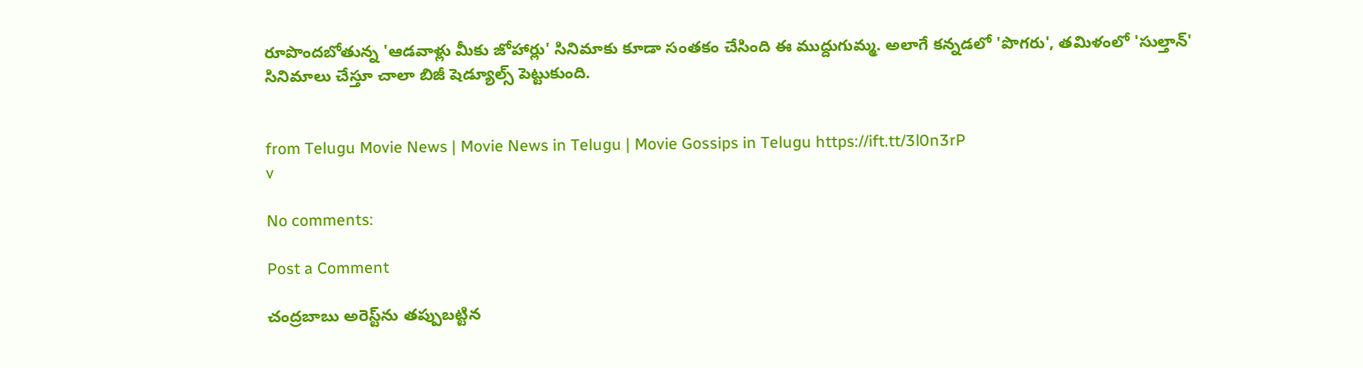రూపొందబోతున్న 'ఆడవాళ్లు మీకు జోహార్లు' సినిమాకు కూడా సంతకం చేసింది ఈ ముద్దుగుమ్మ. అలాగే కన్నడలో 'పొగరు', తమిళంలో 'సుల్తాన్' సినిమాలు చేస్తూ చాలా బిజీ షెడ్యూల్స్‌ పెట్టుకుంది.


from Telugu Movie News | Movie News in Telugu | Movie Gossips in Telugu https://ift.tt/3l0n3rP
v

No comments:

Post a Comment

చంద్రబాబు అరెస్ట్‌ను తప్పుబట్టిన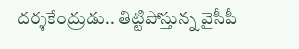దర్శకేంద్రుడు.. తిట్టిపోస్తున్న వైసీపీ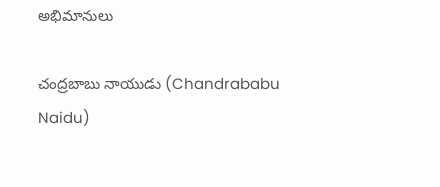అభిమానులు

చంద్రబాబు నాయుడు (Chandrababu Naidu)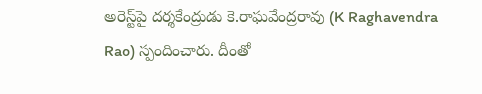అరెస్ట్‌పై దర్శకేంద్రుడు కె.రాఘవేంద్రరావు (K Raghavendra Rao) స్పందించారు. దీంతో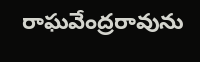రాఘవేంద్రరావును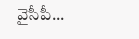వైసీపీ...